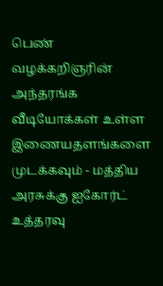பெண் வழக்கறிஞரின் அந்தரங்க வீடியோக்கள் உள்ள இணையதளங்களை முடக்கவும் - மத்திய அரசுக்கு ஐகோர்ட் உத்தரவு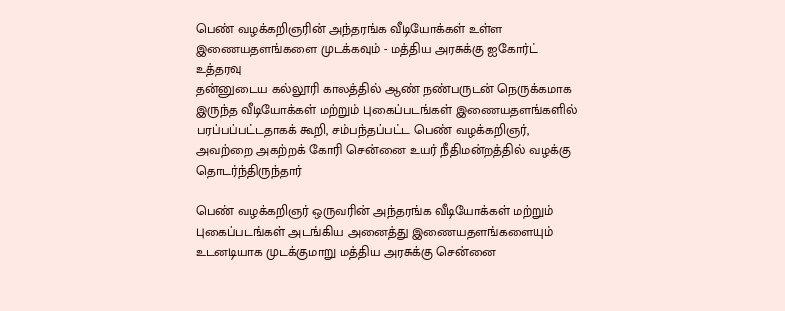பெண் வழக்கறிஞரின் அந்தரங்க வீடியோக்கள் உள்ள இணையதளங்களை முடக்கவும் - மத்திய அரசுக்கு ஐகோர்ட் உத்தரவு
தன்னுடைய கல்லூரி காலத்தில் ஆண் நண்பருடன் நெருக்கமாக இருந்த வீடியோக்கள் மற்றும் புகைப்படங்கள் இணையதளங்களில் பரப்பப்பட்டதாகக் கூறி, சம்பந்தப்பட்ட பெண் வழக்கறிஞர், அவற்றை அகற்றக் கோரி சென்னை உயர் நீதிமன்றத்தில் வழக்கு தொடர்ந்திருந்தார்

பெண் வழக்கறிஞர் ஒருவரின் அந்தரங்க வீடியோக்கள் மற்றும் புகைப்படங்கள் அடங்கிய அனைத்து இணையதளங்களையும் உடனடியாக முடக்குமாறு மத்திய அரசுக்கு சென்னை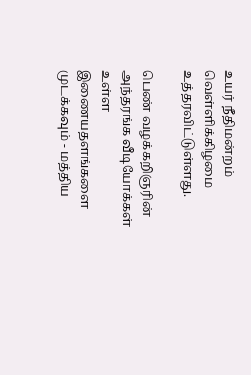உயர் நீதிமன்றம் வெள்ளிக்கிழமை உத்தரவிட்டுள்ளது.

பெண் வழக்கறிஞரின் அந்தரங்க வீடியோக்கள் உள்ள இணையதளங்களை முடக்கவும் - மத்திய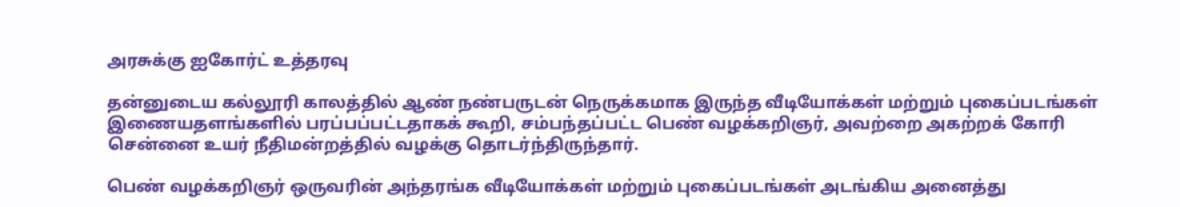அரசுக்கு ஐகோர்ட் உத்தரவு

தன்னுடைய கல்லூரி காலத்தில் ஆண் நண்பருடன் நெருக்கமாக இருந்த வீடியோக்கள் மற்றும் புகைப்படங்கள் இணையதளங்களில் பரப்பப்பட்டதாகக் கூறி, சம்பந்தப்பட்ட பெண் வழக்கறிஞர், அவற்றை அகற்றக் கோரி சென்னை உயர் நீதிமன்றத்தில் வழக்கு தொடர்ந்திருந்தார்.

பெண் வழக்கறிஞர் ஒருவரின் அந்தரங்க வீடியோக்கள் மற்றும் புகைப்படங்கள் அடங்கிய அனைத்து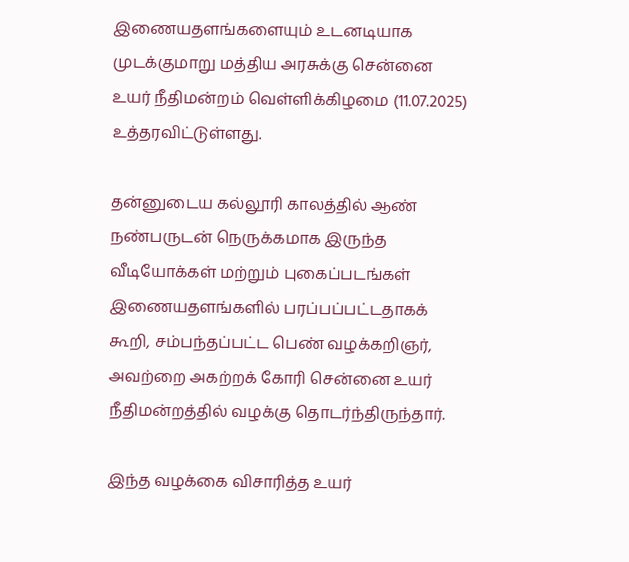இணையதளங்களையும் உடனடியாக முடக்குமாறு மத்திய அரசுக்கு சென்னை உயர் நீதிமன்றம் வெள்ளிக்கிழமை (11.07.2025) உத்தரவிட்டுள்ளது.

தன்னுடைய கல்லூரி காலத்தில் ஆண் நண்பருடன் நெருக்கமாக இருந்த வீடியோக்கள் மற்றும் புகைப்படங்கள் இணையதளங்களில் பரப்பப்பட்டதாகக் கூறி, சம்பந்தப்பட்ட பெண் வழக்கறிஞர், அவற்றை அகற்றக் கோரி சென்னை உயர் நீதிமன்றத்தில் வழக்கு தொடர்ந்திருந்தார்.

இந்த வழக்கை விசாரித்த உயர்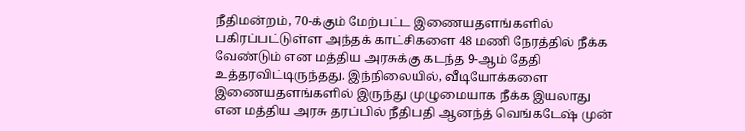நீதிமன்றம், 70-க்கும் மேற்பட்ட இணையதளங்களில் பகிரப்பட்டுள்ள அந்தக் காட்சிகளை 48 மணி நேரத்தில் நீக்க வேண்டும் என மத்திய அரசுக்கு கடந்த 9-ஆம் தேதி உத்தரவிட்டிருந்தது. இந்நிலையில், வீடியோக்களை இணையதளங்களில் இருந்து முழுமையாக நீக்க இயலாது என மத்திய அரசு தரப்பில் நீதிபதி ஆனந்த் வெங்கடேஷ் முன்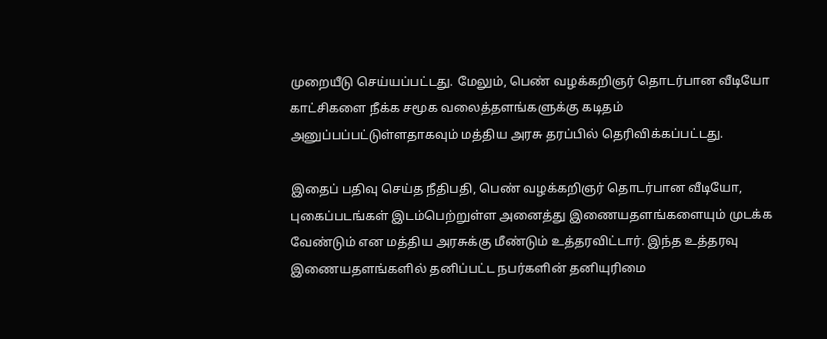முறையீடு செய்யப்பட்டது. மேலும், பெண் வழக்கறிஞர் தொடர்பான வீடியோ காட்சிகளை நீக்க சமூக வலைத்தளங்களுக்கு கடிதம் அனுப்பப்பட்டுள்ளதாகவும் மத்திய அரசு தரப்பில் தெரிவிக்கப்பட்டது.

இதைப் பதிவு செய்த நீதிபதி, பெண் வழக்கறிஞர் தொடர்பான வீடியோ, புகைப்படங்கள் இடம்பெற்றுள்ள அனைத்து இணையதளங்களையும் முடக்க வேண்டும் என மத்திய அரசுக்கு மீண்டும் உத்தரவிட்டார். இந்த உத்தரவு இணையதளங்களில் தனிப்பட்ட நபர்களின் தனியுரிமை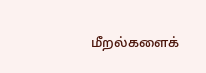மீறல்களைக்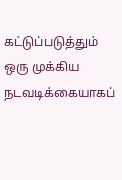கட்டுப்படுத்தும் ஒரு முக்கிய நடவடிக்கையாகப்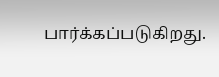பார்க்கப்படுகிறது.